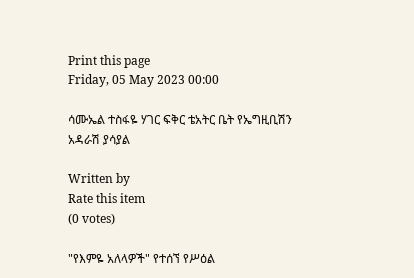Print this page
Friday, 05 May 2023 00:00

ሳሙኤል ተስፋዬ ሃገር ፍቅር ቴአትር ቤት የኤግዚቢሽን አዳራሽ ያሳያል

Written by
Rate this item
(0 votes)

"የእምዬ አለላዎች" የተሰኘ የሥዕል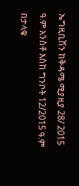ኤግዚቢሽን ከቅዳሜ ሚያዚያ 28/ 2015 ዓ.ም አንስቶ እስከ ግንቦት 12/2015 ዓ.ም በታላቁ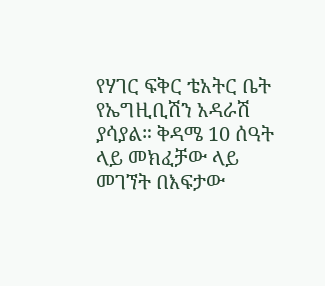የሃገር ፍቅር ቴአትር ቤት የኤግዚቢሽን አዳራሽ ያሳያል። ቅዳሜ 10 ሰዓት ላይ መክፈቻው ላይ መገኘት በእፍታው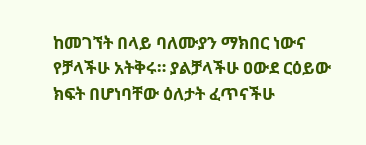ከመገኘት በላይ ባለሙያን ማክበር ነውና የቻላችሁ አትቅሩ። ያልቻላችሁ ዐውደ ርዕይው ክፍት በሆነባቸው ዕለታት ፈጥናችሁ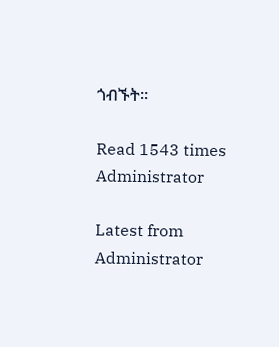ጎብኙት።

Read 1543 times
Administrator

Latest from Administrator